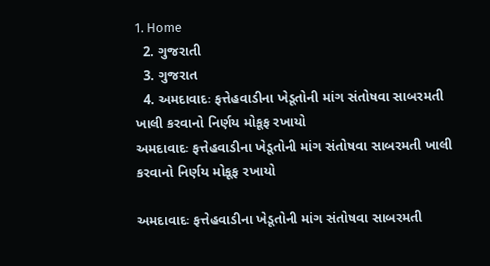1. Home
  2. ગુજરાતી
  3. ગુજરાત
  4. અમદાવાદઃ ફત્તેહવાડીના ખેડૂતોની માંગ સંતોષવા સાબરમતી ખાલી કરવાનો નિર્ણય મોકૂફ રખાયો
અમદાવાદઃ ફત્તેહવાડીના ખેડૂતોની માંગ સંતોષવા સાબરમતી ખાલી કરવાનો નિર્ણય મોકૂફ રખાયો

અમદાવાદઃ ફત્તેહવાડીના ખેડૂતોની માંગ સંતોષવા સાબરમતી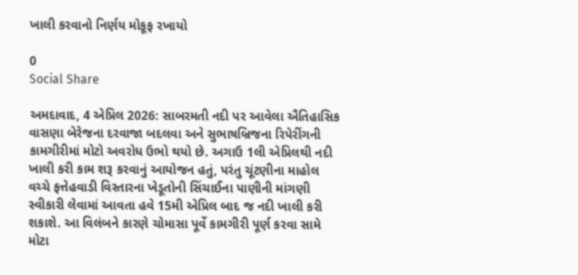ખાલી કરવાનો નિર્ણય મોકૂફ રખાયો

0
Social Share

અમદાવાદ, 4 એપ્રિલ 2026: સાબરમતી નદી પર આવેલા ઐતિહાસિક વાસણા બેરેજના દરવાજા બદલવા અને સુભાષબ્રિજના રિપેરીંગની કામગીરીમાં મોટો અવરોધ ઉભો થયો છે. અગાઉ 1લી એપ્રિલથી નદી ખાલી કરી કામ શરૂ કરવાનું આયોજન હતું, પરંતુ ચૂંટણીના માહોલ વચ્ચે ફત્તેહવાડી વિસ્તારના ખેડૂતોની સિંચાઈના પાણીની માંગણી સ્વીકારી લેવામાં આવતા હવે 15મી એપ્રિલ બાદ જ નદી ખાલી કરી શકાશે. આ વિલંબને કારણે ચોમાસા પૂર્વે કામગીરી પૂર્ણ કરવા સામે મોટા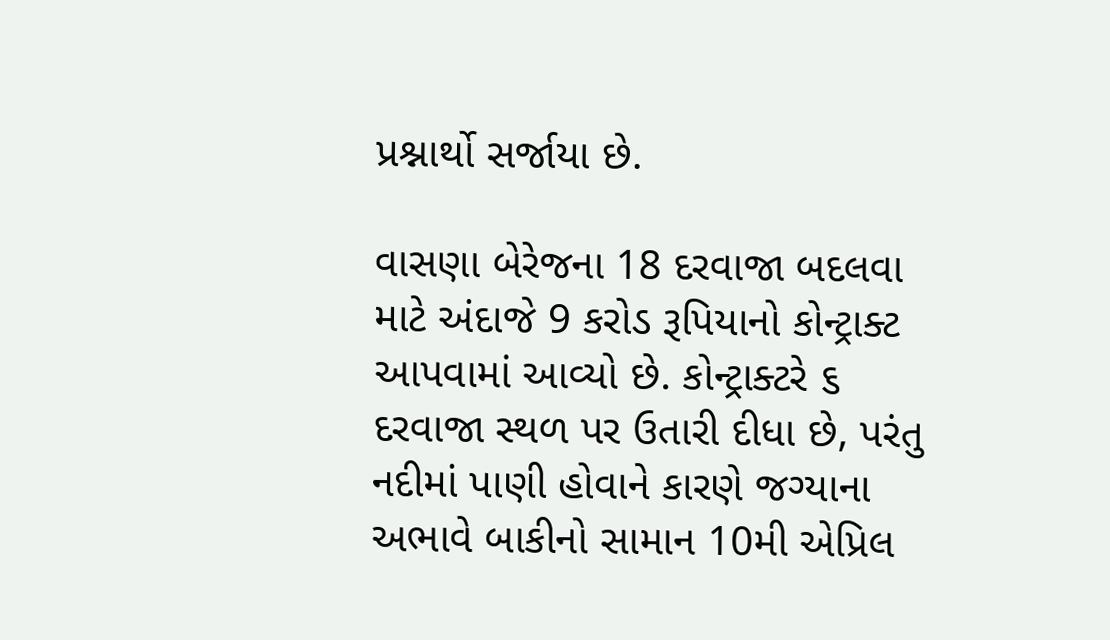પ્રશ્નાર્થો સર્જાયા છે.

વાસણા બેરેજના 18 દરવાજા બદલવા માટે અંદાજે 9 કરોડ રૂપિયાનો કોન્ટ્રાક્ટ આપવામાં આવ્યો છે. કોન્ટ્રાક્ટરે ૬ દરવાજા સ્થળ પર ઉતારી દીધા છે, પરંતુ નદીમાં પાણી હોવાને કારણે જગ્યાના અભાવે બાકીનો સામાન 10મી એપ્રિલ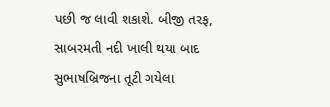પછી જ લાવી શકાશે. બીજી તરફ, સાબરમતી નદી ખાલી થયા બાદ સુભાષબ્રિજના તૂટી ગયેલા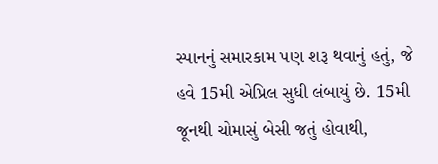સ્પાનનું સમારકામ પણ શરૂ થવાનું હતું, જે હવે 15મી એપ્રિલ સુધી લંબાયું છે. 15મી જૂનથી ચોમાસું બેસી જતું હોવાથી,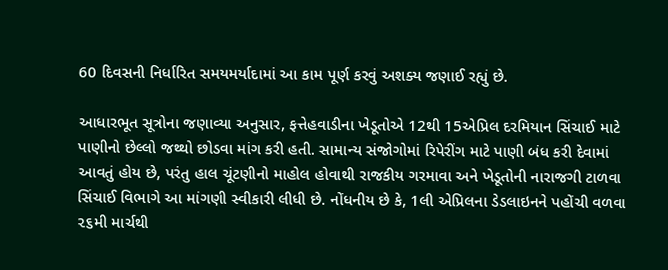60 દિવસની નિર્ધારિત સમયમર્યાદામાં આ કામ પૂર્ણ કરવું અશક્ય જણાઈ રહ્યું છે.

આધારભૂત સૂત્રોના જણાવ્યા અનુસાર, ફત્તેહવાડીના ખેડૂતોએ 12થી 15એપ્રિલ દરમિયાન સિંચાઈ માટે પાણીનો છેલ્લો જથ્થો છોડવા માંગ કરી હતી. સામાન્ય સંજોગોમાં રિપેરીંગ માટે પાણી બંધ કરી દેવામાં આવતું હોય છે, પરંતુ હાલ ચૂંટણીનો માહોલ હોવાથી રાજકીય ગરમાવા અને ખેડૂતોની નારાજગી ટાળવા સિંચાઈ વિભાગે આ માંગણી સ્વીકારી લીધી છે. નોંધનીય છે કે, 1લી એપ્રિલના ડેડલાઇનને પહોંચી વળવા ૨૬મી માર્ચથી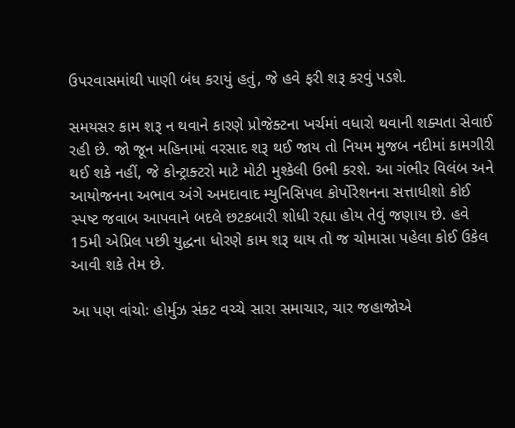ઉપરવાસમાંથી પાણી બંધ કરાયું હતું, જે હવે ફરી શરૂ કરવું પડશે.

સમયસર કામ શરૂ ન થવાને કારણે પ્રોજેક્ટના ખર્ચમાં વધારો થવાની શક્યતા સેવાઈ રહી છે. જો જૂન મહિનામાં વરસાદ શરૂ થઈ જાય તો નિયમ મુજબ નદીમાં કામગીરી થઈ શકે નહીં, જે કોન્ટ્રાક્ટરો માટે મોટી મુશ્કેલી ઉભી કરશે. આ ગંભીર વિલંબ અને આયોજનના અભાવ અંગે અમદાવાદ મ્યુનિસિપલ કોર્પોરેશનના સત્તાધીશો કોઈ સ્પષ્ટ જવાબ આપવાને બદલે છટકબારી શોધી રહ્યા હોય તેવું જણાય છે. હવે 15મી એપ્રિલ પછી યુદ્ધના ધોરણે કામ શરૂ થાય તો જ ચોમાસા પહેલા કોઈ ઉકેલ આવી શકે તેમ છે.

આ પણ વાંચોઃ હોર્મુઝ સંકટ વચ્ચે સારા સમાચાર, ચાર જહાજોએ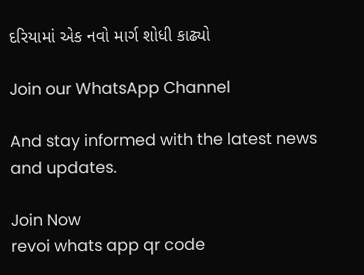દરિયામાં એક નવો માર્ગ શોધી કાઢ્યો

Join our WhatsApp Channel

And stay informed with the latest news and updates.

Join Now
revoi whats app qr code